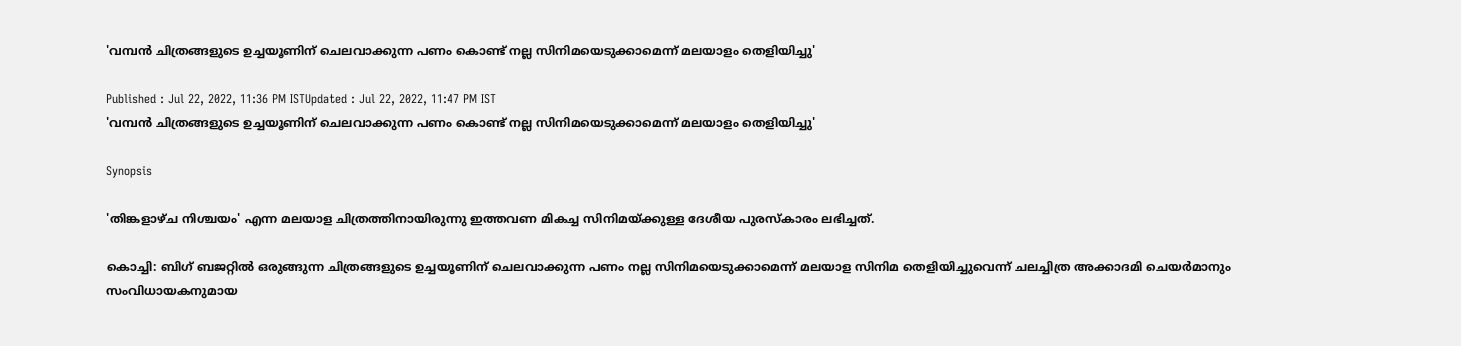'വമ്പൻ ചിത്രങ്ങളുടെ ഉച്ചയൂണിന് ചെലവാക്കുന്ന പണം കൊണ്ട് നല്ല സിനിമയെടുക്കാമെന്ന് മലയാളം തെളിയിച്ചു'

Published : Jul 22, 2022, 11:36 PM ISTUpdated : Jul 22, 2022, 11:47 PM IST
'വമ്പൻ ചിത്രങ്ങളുടെ ഉച്ചയൂണിന് ചെലവാക്കുന്ന പണം കൊണ്ട് നല്ല സിനിമയെടുക്കാമെന്ന് മലയാളം തെളിയിച്ചു'

Synopsis

'തിങ്കളാഴ്ച നിശ്ചയം' എന്ന മലയാള ചിത്രത്തിനായിരുന്നു ഇത്തവണ മികച്ച സിനിമയ്ക്കുള്ള ദേശീയ പുരസ്കാരം ലഭിച്ചത്.

കൊച്ചി: ബിഗ് ബജറ്റിൽ ഒരുങ്ങുന്ന ചിത്രങ്ങളുടെ ഉച്ചയൂണിന് ചെലവാക്കുന്ന പണം നല്ല സിനിമയെടുക്കാമെന്ന് മലയാള സിനിമ തെളിയിച്ചുവെന്ന് ചലച്ചിത്ര അക്കാദമി ചെയർമാനും സംവിധായകനുമായ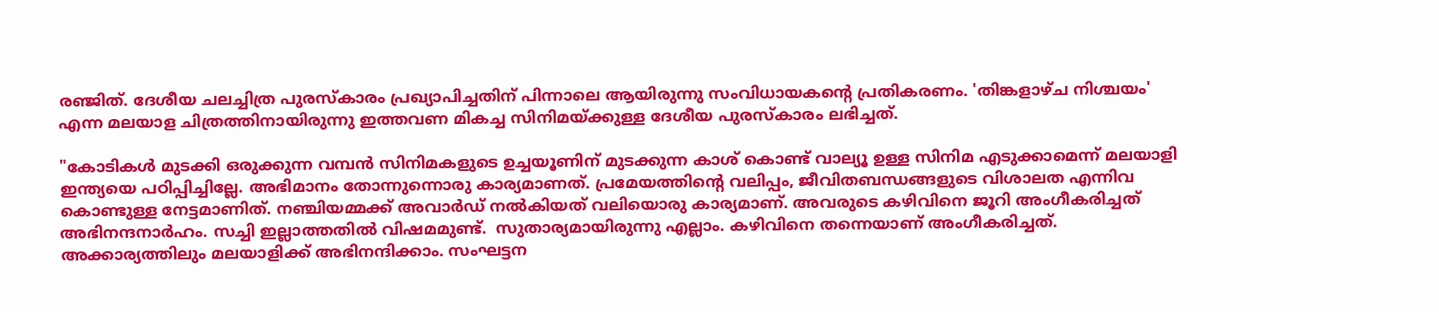രഞ്ജിത്. ദേശീയ ചലച്ചിത്ര പുരസ്കാരം പ്രഖ്യാപിച്ചതിന് പിന്നാലെ ആയിരുന്നു സംവിധായകന്റെ പ്രതികരണം. 'തിങ്കളാഴ്ച നിശ്ചയം' എന്ന മലയാള ചിത്രത്തിനായിരുന്നു ഇത്തവണ മികച്ച സിനിമയ്ക്കുള്ള ദേശീയ പുരസ്കാരം ലഭിച്ചത്.

"കോടികള്‍ മുടക്കി ഒരുക്കുന്ന വമ്പന്‍ സിനിമകളുടെ ഉച്ചയൂണിന് മുടക്കുന്ന കാശ് കൊണ്ട് വാല്യൂ ഉള്ള സിനിമ എടുക്കാമെന്ന് മലയാളി ഇന്ത്യയെ പഠിപ്പിച്ചില്ലേ. അഭിമാനം തോന്നുന്നൊരു കാര്യമാണത്. പ്രമേയത്തിന്റെ വലിപ്പം, ജീവിതബന്ധങ്ങളുടെ വിശാലത എന്നിവ കൊണ്ടുള്ള നേട്ടമാണിത്. നഞ്ചിയമ്മക്ക് അവാർഡ് നൽകിയത് വലിയൊരു കാര്യമാണ്. അവരുടെ കഴിവിനെ ജൂറി അംഗീകരിച്ചത് അഭിനന്ദനാർഹം. സച്ചി ഇല്ലാത്തതിൽ വിഷമമുണ്ട്.  സുതാര്യമായിരുന്നു എല്ലാം. കഴിവിനെ തന്നെയാണ് അംഗീകരിച്ചത്. അക്കാര്യത്തിലും മലയാളിക്ക് അഭിനന്ദിക്കാം. സംഘട്ടന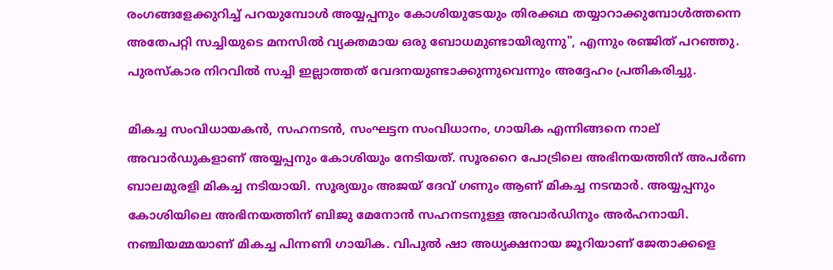രംഗങ്ങളേക്കുറിച്ച് പറയുമ്പോൾ അയ്യപ്പനും കോശിയുടേയും തിരക്കഥ തയ്യാറാക്കുമ്പോൾത്തന്നെ അതേപറ്റി സച്ചിയുടെ മനസിൽ വ്യക്തമായ ഒരു ബോധമുണ്ടായിരുന്നു", എന്നും രഞ്ജിത് പറഞ്ഞു. പുരസ്കാര നിറവില്‍ സച്ചി ഇല്ലാത്തത് വേദനയുണ്ടാക്കുന്നുവെന്നും അദ്ദേഹം പ്രതികരിച്ചു.

മികച്ച സംവിധായകൻ, സഹനടൻ, സംഘട്ടന സംവിധാനം, ഗായിക എന്നിങ്ങനെ നാല് അവാർഡുകളാണ് അയ്യപ്പനും കോശിയും നേടിയത്. സൂരറൈ പോട്രിലെ അഭിനയത്തിന് അപർണ ബാലമുരളി മികച്ച നടിയായി. സൂര്യയും അജയ് ദേവ് ഗണും ആണ് മികച്ച നടന്മാർ. അയ്യപ്പനും കോശിയിലെ അഭിനയത്തിന് ബിജു മേനോന്‍ സഹനടനുള്ള അവാര്‍ഡിനും അർഹനായി. നഞ്ചിയമ്മയാണ് മികച്ച പിന്നണി ഗായിക. വിപുൽ ഷാ അധ്യക്ഷനായ ജൂറിയാണ് ജേതാക്കളെ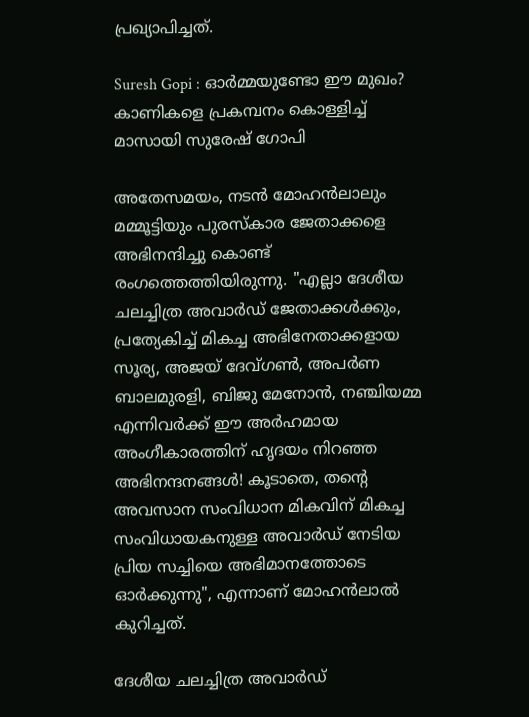പ്രഖ്യാപിച്ചത്.

Suresh Gopi : ഓർമ്മയുണ്ടോ ഈ മുഖം? കാണികളെ പ്രകമ്പനം കൊള്ളിച്ച് മാസായി സുരേഷ് ഗോപി

അതേസമയം, നടൻ മോഹൻലാലും മമ്മൂട്ടിയും പുരസ്കാര ജേതാക്കളെ അഭിനന്ദിച്ചു കൊണ്ട് രംഗത്തെത്തിയിരുന്നു. "എല്ലാ ദേശീയ ചലച്ചിത്ര അവാർഡ് ജേതാക്കൾക്കും, പ്രത്യേകിച്ച് മികച്ച അഭിനേതാക്കളായ സൂര്യ, അജയ് ദേവ്ഗൺ, അപർണ ബാലമുരളി, ബിജു മേനോൻ, നഞ്ചിയമ്മ എന്നിവർക്ക് ഈ അർഹമായ അംഗീകാരത്തിന് ഹൃദയം നിറഞ്ഞ അഭിനന്ദനങ്ങൾ! കൂടാതെ, തന്റെ അവസാന സംവിധാന മികവിന് മികച്ച സംവിധായകനുള്ള അവാർഡ് നേടിയ പ്രിയ സച്ചിയെ അഭിമാനത്തോടെ ഓർക്കുന്നു", എന്നാണ് മോഹൻലാൽ കുറിച്ചത്.

ദേശീയ ചലച്ചിത്ര അവാർഡ്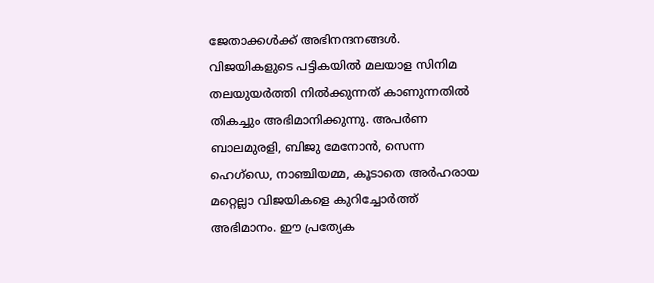ജേതാക്കൾക്ക് അഭിനന്ദനങ്ങൾ. വിജയികളുടെ പട്ടികയിൽ മലയാള സിനിമ തലയുയർത്തി നിൽക്കുന്നത് കാണുന്നതിൽ തികച്ചും അഭിമാനിക്കുന്നു. അപർണ ബാലമുരളി, ബിജു മേനോൻ, സെന്ന ഹെഗ്‌ഡെ, നാഞ്ചിയമ്മ, കൂടാതെ അർഹരായ മറ്റെല്ലാ വിജയികളെ കുറിച്ചോർത്ത് അഭിമാനം. ഈ പ്രത്യേക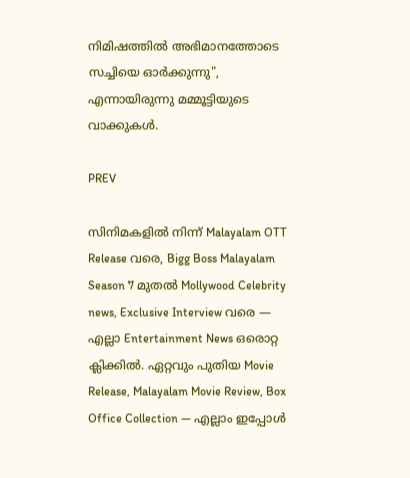നിമിഷത്തിൽ അഭിമാനത്തോടെ സച്ചിയെ ഓർക്കുന്നു", എന്നായിരുന്നു മമ്മൂട്ടിയുടെ വാക്കുകള്‍.

PREV

സിനിമകളിൽ നിന്ന് Malayalam OTT Release വരെ, Bigg Boss Malayalam Season 7 മുതൽ Mollywood Celebrity news, Exclusive Interview വരെ — എല്ലാ Entertainment News ഒരൊറ്റ ക്ലിക്കിൽ. ഏറ്റവും പുതിയ Movie Release, Malayalam Movie Review, Box Office Collection — എല്ലാം ഇപ്പോൾ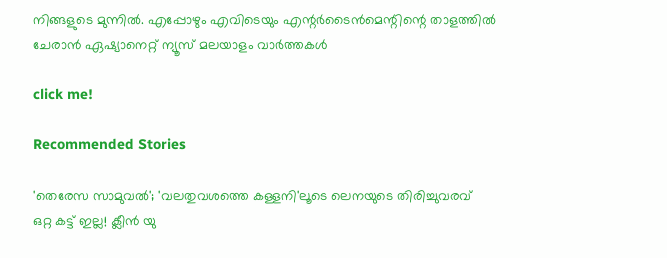നിങ്ങളുടെ മുന്നിൽ. എപ്പോഴും എവിടെയും എന്റർടൈൻമെന്റിന്റെ താളത്തിൽ ചേരാൻ ഏഷ്യാനെറ്റ് ന്യൂസ് മലയാളം വാർത്തകൾ

click me!

Recommended Stories

'തെരേസ സാമുവല്‍'; 'വലതുവശത്തെ കള്ളനി'ലൂടെ ലെനയുടെ തിരിച്ചുവരവ്
ഒറ്റ കട്ട് ഇല്ല! ക്ലീൻ യു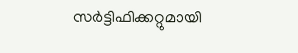സർട്ടിഫിക്കറ്റുമായി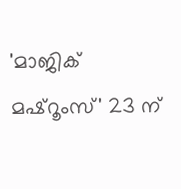'മാജിക് മഷ്റൂംസ്' 23 ന്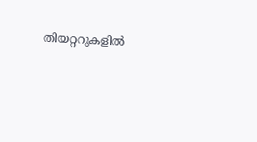തിയറ്ററുകളിൽ